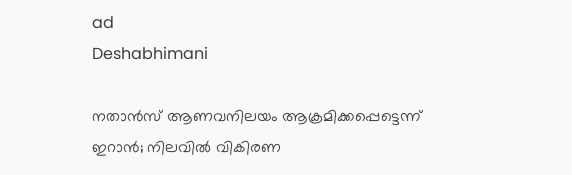ad
Deshabhimani

നതാൻസ് ആണവനിലയം ആക്രമിക്കപ്പെട്ടെന്ന് ഇറാൻ; നിലവിൽ വികിരണ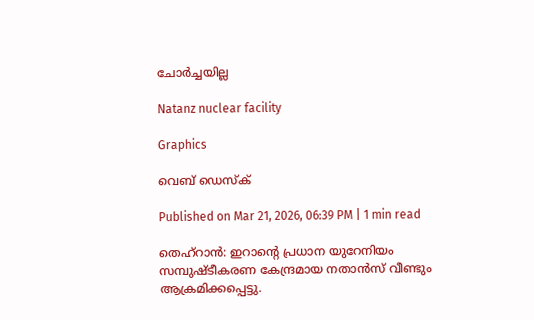ചോർച്ചയില്ല

Natanz nuclear facility

Graphics

വെബ് ഡെസ്ക്

Published on Mar 21, 2026, 06:39 PM | 1 min read

തെഹ്റാൻ: ഇറാന്റെ പ്രധാന യുറേനിയം സമ്പുഷ്ടീകരണ കേന്ദ്രമായ നതാൻസ് വീണ്ടും ആക്രമിക്കപ്പെട്ടു.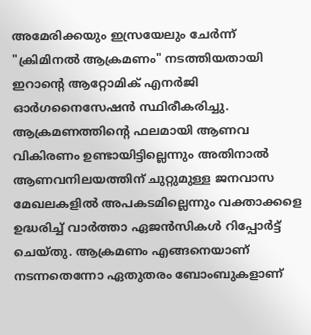അമേരിക്കയും ഇസ്രയേലും ചേർന്ന് "ക്രിമിനൽ ആക്രമണം" നടത്തിയതായി ഇറാന്റെ ആറ്റോമിക് എനർജി ഓർഗനൈസേഷൻ സ്ഥിരീകരിച്ചു. ആക്രമണത്തിന്റെ ഫലമായി ആണവ വികിരണം ഉണ്ടായിട്ടില്ലെന്നും അതിനാൽ ആണവനിലയത്തിന് ചുറ്റുമുള്ള ജനവാസ മേഖലകളിൽ അപകടമില്ലെന്നും വക്താക്കളെ ഉദ്ധരിച്ച് വാർത്താ ഏജൻസികൾ റിപ്പോർട്ട് ചെയ്തു. ആക്രമണം എങ്ങനെയാണ് നടന്നതെന്നോ ഏതുതരം ബോംബുകളാണ്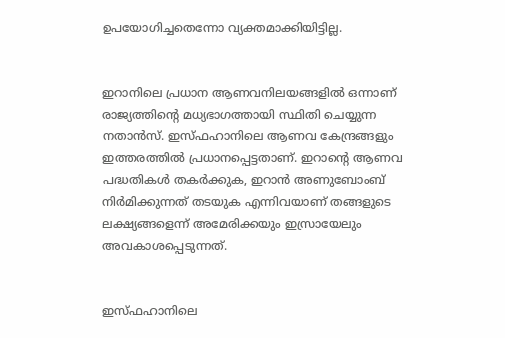ഉപയോഗിച്ചതെന്നോ വ്യക്തമാക്കിയിട്ടില്ല.


ഇറാനിലെ പ്രധാന ആണവനിലയങ്ങളിൽ ഒന്നാണ് രാജ്യത്തിന്റെ മധ്യഭാഗത്തായി സ്ഥിതി ചെയ്യുന്ന നതാൻസ്. ഇസ്‌ഫഹാനിലെ ആണവ കേന്ദ്രങ്ങളും ഇത്തരത്തിൽ പ്രധാനപ്പെട്ടതാണ്. ഇറാന്റെ ആണവ പദ്ധതികൾ തകർക്കുക, ഇറാൻ അണുബോംബ് നിർമിക്കുന്നത് തടയുക എന്നിവയാണ് തങ്ങളുടെ ലക്ഷ്യങ്ങളെന്ന് അമേരിക്കയും ഇസ്രായേലും അവകാശപ്പെടുന്നത്.


ഇസ്‌ഫഹാനിലെ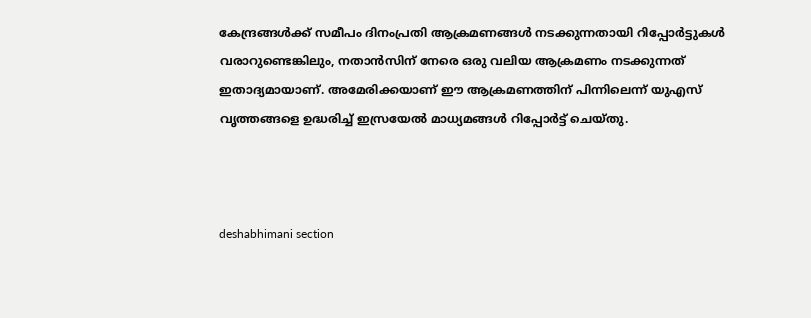കേന്ദ്രങ്ങൾക്ക് സമീപം ദിനംപ്രതി ആക്രമണങ്ങൾ നടക്കുന്നതായി റിപ്പോർട്ടുകൾ വരാറുണ്ടെങ്കിലും, നതാൻസിന് നേരെ ഒരു വലിയ ആക്രമണം നടക്കുന്നത് ഇതാദ്യമായാണ്. അമേരിക്കയാണ് ഈ ആക്രമണത്തിന് പിന്നിലെന്ന് യുഎസ് വൃത്തങ്ങളെ ഉദ്ധരിച്ച് ഇസ്രയേൽ മാധ്യമങ്ങൾ റിപ്പോർട്ട് ചെയ്തു.



deshabhimani section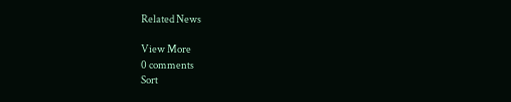Related News

View More
0 comments
Sort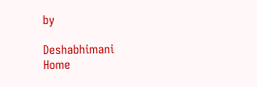by

Deshabhimani
Home